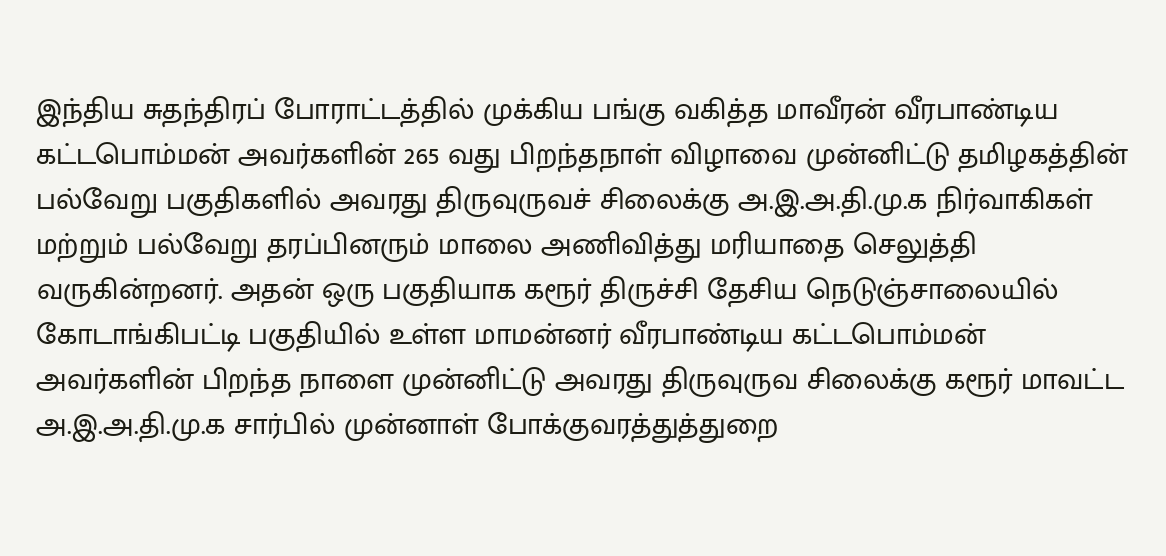இந்திய சுதந்திரப் போராட்டத்தில் முக்கிய பங்கு வகித்த மாவீரன் வீரபாண்டிய கட்டபொம்மன் அவர்களின் 265 வது பிறந்தநாள் விழாவை முன்னிட்டு தமிழகத்தின் பல்வேறு பகுதிகளில் அவரது திருவுருவச் சிலைக்கு அ.இ.அ.தி.மு.க நிர்வாகிகள் மற்றும் பல்வேறு தரப்பினரும் மாலை அணிவித்து மரியாதை செலுத்தி வருகின்றனர். அதன் ஒரு பகுதியாக கரூர் திருச்சி தேசிய நெடுஞ்சாலையில் கோடாங்கிபட்டி பகுதியில் உள்ள மாமன்னர் வீரபாண்டிய கட்டபொம்மன் அவர்களின் பிறந்த நாளை முன்னிட்டு அவரது திருவுருவ சிலைக்கு கரூர் மாவட்ட அ.இ.அ.தி.மு.க சார்பில் முன்னாள் போக்குவரத்துத்துறை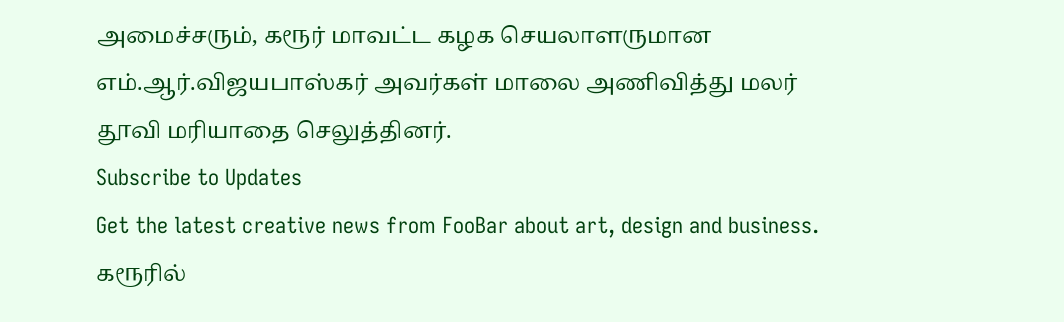அமைச்சரும், கரூர் மாவட்ட கழக செயலாளருமான எம்.ஆர்.விஜயபாஸ்கர் அவர்கள் மாலை அணிவித்து மலர் தூவி மரியாதை செலுத்தினர்.
Subscribe to Updates
Get the latest creative news from FooBar about art, design and business.
கரூரில்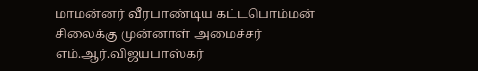மாமன்னர் வீரபாண்டிய கட்டபொம்மன் சிலைக்கு முன்னாள் அமைச்சர் எம்.ஆர்.விஜயபாஸ்கர்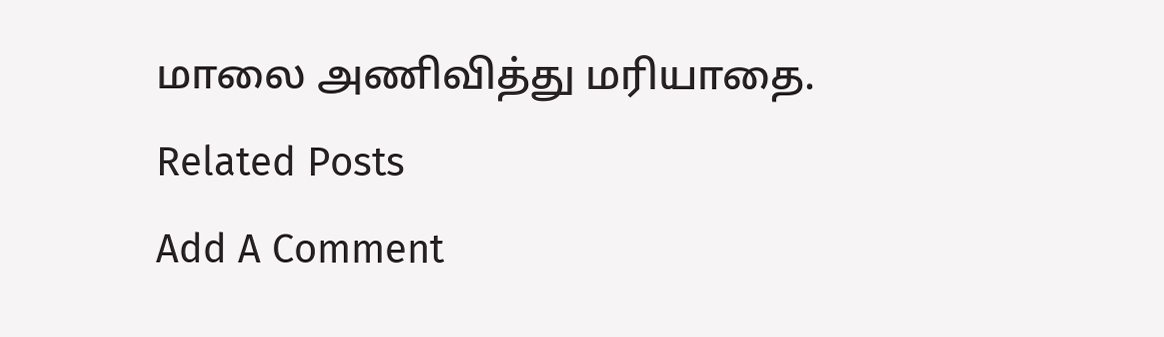மாலை அணிவித்து மரியாதை.
Related Posts
Add A Comment